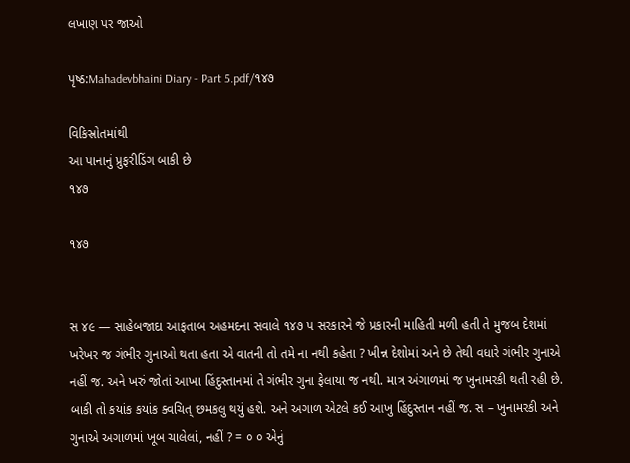લખાણ પર જાઓ

પૃષ્ઠ:Mahadevbhaini Diary - Part 5.pdf/૧૪૭

વિકિસ્રોતમાંથી
આ પાનાનું પ્રુફરીડિંગ બાકી છે
૧૪૭

૧૪૭


સ ૪૯ — સાહેબજાદા આફતાબ અહમદના સવાલે ૧૪૭ પ સરકારને જે પ્રકારની માહિતી મળી હતી તે મુજબ દેશમાં ખરેખર જ ગંભીર ગુનાઓ થતા હતા એ વાતની તો તમે ના નથી કહેતા ? ખીન્ન દેશોમાં અને છે તેથી વધારે ગંભીર ગુનાએ નહીં જ. અને ખરું જોતાં આખા હિંદુસ્તાનમાં તે ગંભીર ગુના ફેલાયા જ નથી. માત્ર અંગાળમાં જ ખુનામરકી થતી રહી છે. બાકી તો કયાંક કયાંક ક્વચિત્ છમકલુ થયું હશે. અને અગાળ એટલે કઈ આખુ હિંદુસ્તાન નહીં જ. સ – ખુનામરકી અને ગુનાએ અગાળમાં ખૂબ ચાલેલાં, નહીં ? = ૦ ૦ એનું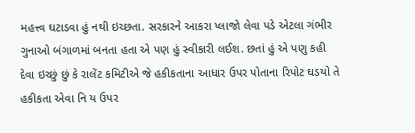મહત્ત્વ ઘટાડવા હું નથી ઇચ્છતા. સરકારને આકરા પ્લાજો લેવા પડે એટલા ગંભીર ગુનાઓ બંગાળમાં બનતા હતા એ પણ હું સ્વીકારી લઈશ. છતાં હું એ પણુ કહી દેવા ઇચ્છું છું કે રાલેંટ કમિટીએ જે હકીકતાના આધાર ઉપર પોતાના રિપોટ ઘડયો તે હકીકતા એવા નિ ય ઉપર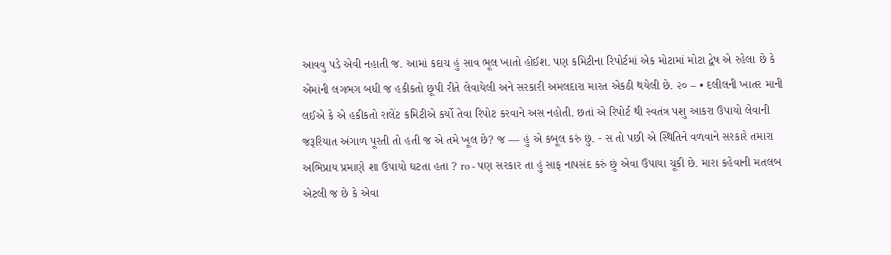આવવુ પડે એવી નહાતી જ. આમાં કદાચ હું સાવ ભૂલ ખાતો હોઈશ. પણ કમિટીના રિપોર્ટમાં એક મોટામાં મોટા દ્વેષ એ રહેલા છે કે એમાંની લગભગ બધી જ હકીકતો છૂપી રીતે લેવાયેલી અને સરકારી અમલદારા મારત એકઠી થયેલી છે. ૨૦ – • દલીલની ખાતર માની લઈએ કે એ હકીકતો રાલેંટ કમિટીએ કર્યો તેવા રિપોટ કરવાને અસ નહોતી. છતાં એ રિપોર્ટ થી સ્વતંત્ર પશુ આકરા ઉપાયો લેવાની જરૂરિયાત અંગાળ પૂરતી તો હતી જ એ તમે ખૂલ છે? જ — હું એ કબૂલ કરું છું. - સ તો પછી એ સ્થિતિને વળવાને સરકારે તમારા અભિપ્રાય પ્રમાણે શા ઉપાયો ઘટતા હતા ? ro - પણ સરકાર તા હું સાફ નાપસંદ કરું છું એવા ઉપાયા ચૂકી છે. મારા કહેવાની મતલબ એટલી જ છે કે એવા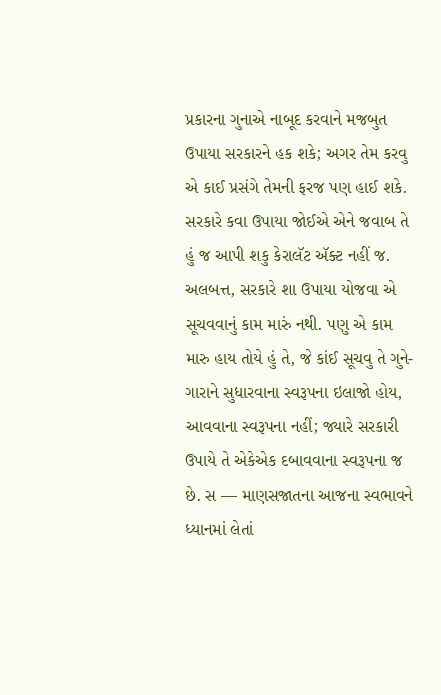પ્રકારના ગુનાએ નાબૂદ કરવાને મજબુત ઉપાયા સરકારને હક શકે; અગર તેમ કરવુ એ કાઈ પ્રસંગે તેમની ફરજ પણ હાઈ શકે. સરકારે કવા ઉપાયા જોઈએ એને જવાબ તે હું જ આપી શકુ કેરાલૅટ ઍક્ટ નહીં જ. અલબત્ત, સરકારે શા ઉપાયા યોજવા એ સૂચવવાનું કામ મારું નથી. પણુ એ કામ મારુ હાય તોયે હું તે, જે કાંઈ સૂચવુ તે ગુને- ગારાને સુધારવાના સ્વરૂપના ઇલાજો હોય, આવવાના સ્વરૂપના નહીં; જ્યારે સરકારી ઉપાયે તે એકેએક દબાવવાના સ્વરૂપના જ છે. સ — માણસજાતના આજના સ્વભાવને ધ્યાનમાં લેતાં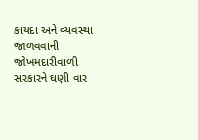કાયદા અને વ્યવસ્થા જાળવવાની જોખમદારીવાળી સરકારને ઘણી વાર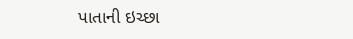પાતાની ઇચ્છા